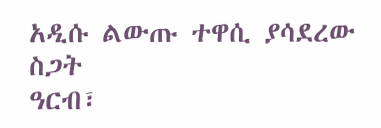አዲሱ ልውጡ ተዋሲ ያሳደረው ስጋት
ዓርብ፣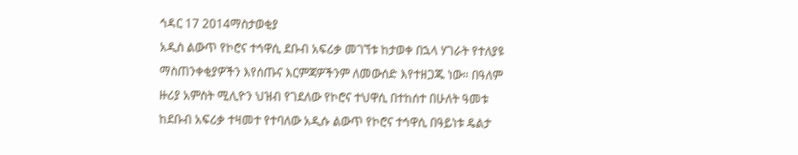ኅዳር 17 2014ማስታወቂያ
አዲስ ልውጥ የኮሮና ተኅዋሲ ደቡብ አፍሪቃ መገኘቱ ከታወቀ በኋላ ሃገራት የተለያዩ ማስጠንቀቂያዎችን እየሰጡና እርምጃዎችንም ለመውሰድ እየተዘጋጁ ነው። በዓለም ዙሪያ አምስት ሚሊዮን ህዝብ የገደለው የኮሮና ተህዋሲ በተከሰተ በሁለት ዓመቱ ከደቡብ አፍሪቃ ተዛመተ የተባለው አዲሱ ልውጥ የኮሮና ተኅዋሲ በዓይነቱ ዴልታ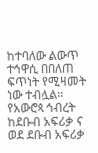ከተባለው ልውጥ ተኅዋሲ በበለጠ ፍጥነት የሚዛመት ነው ተብሏል። የአውሮጳ ኅብረት ከደቡብ አፍሪቃ ና ወደ ደቡብ አፍሪቃ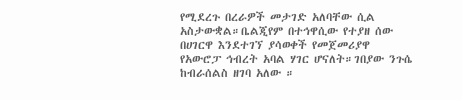የሚደረጉ በረራዎች መታገድ አለባቸው ሲል አስታውቋል።ቤልጂየም በተኅዋሲው የተያዘ ሰው በሀገርዋ እንደተገኘ ያሳወቀች የመጀመሪያዋ የአውሮፓ ኅብረት አባል ሃገር ሆናለት።ገበያው ንጉሴ ከብራሰልስ ዘገባ አለው ።